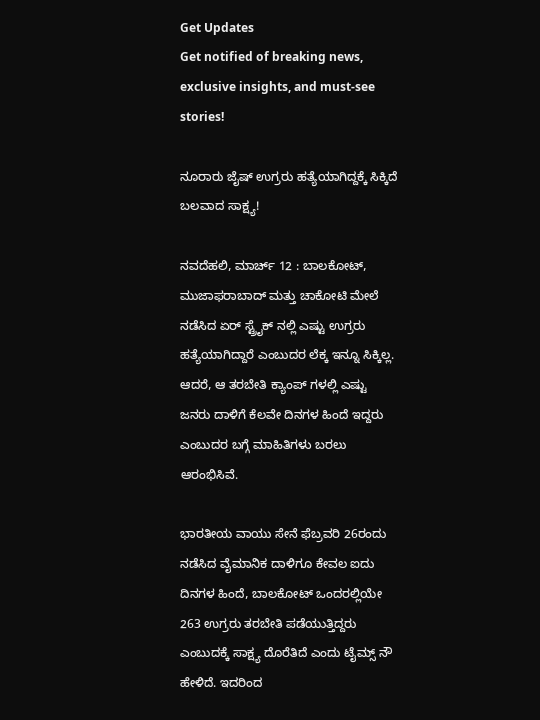Get Updates
Get notified of breaking news, exclusive insights, and must-see stories!

ನೂರಾರು ಜೈಷ್ ಉಗ್ರರು ಹತ್ಯೆಯಾಗಿದ್ದಕ್ಕೆ ಸಿಕ್ಕಿದೆ ಬಲವಾದ ಸಾಕ್ಷ್ಯ!

ನವದೆಹಲಿ, ಮಾರ್ಚ್ 12 : ಬಾಲಕೋಟ್, ಮುಜಾಫರಾಬಾದ್ ಮತ್ತು ಚಾಕೋಟಿ ಮೇಲೆ ನಡೆಸಿದ ಏರ್ ಸ್ಟ್ರೈಕ್ ನಲ್ಲಿ ಎಷ್ಟು ಉಗ್ರರು ಹತ್ಯೆಯಾಗಿದ್ದಾರೆ ಎಂಬುದರ ಲೆಕ್ಕ ಇನ್ನೂ ಸಿಕ್ಕಿಲ್ಲ. ಆದರೆ, ಆ ತರಬೇತಿ ಕ್ಯಾಂಪ್ ಗಳಲ್ಲಿ ಎಷ್ಟು ಜನರು ದಾಳಿಗೆ ಕೆಲವೇ ದಿನಗಳ ಹಿಂದೆ ಇದ್ದರು ಎಂಬುದರ ಬಗ್ಗೆ ಮಾಹಿತಿಗಳು ಬರಲು ಆರಂಭಿಸಿವೆ.

ಭಾರತೀಯ ವಾಯು ಸೇನೆ ಫೆಬ್ರವರಿ 26ರಂದು ನಡೆಸಿದ ವೈಮಾನಿಕ ದಾಳಿಗೂ ಕೇವಲ ಐದು ದಿನಗಳ ಹಿಂದೆ, ಬಾಲಕೋಟ್ ಒಂದರಲ್ಲಿಯೇ 263 ಉಗ್ರರು ತರಬೇತಿ ಪಡೆಯುತ್ತಿದ್ದರು ಎಂಬುದಕ್ಕೆ ಸಾಕ್ಷ್ಯ ದೊರೆತಿದೆ ಎಂದು ಟೈಮ್ಸ್ ನೌ ಹೇಳಿದೆ. ಇದರಿಂದ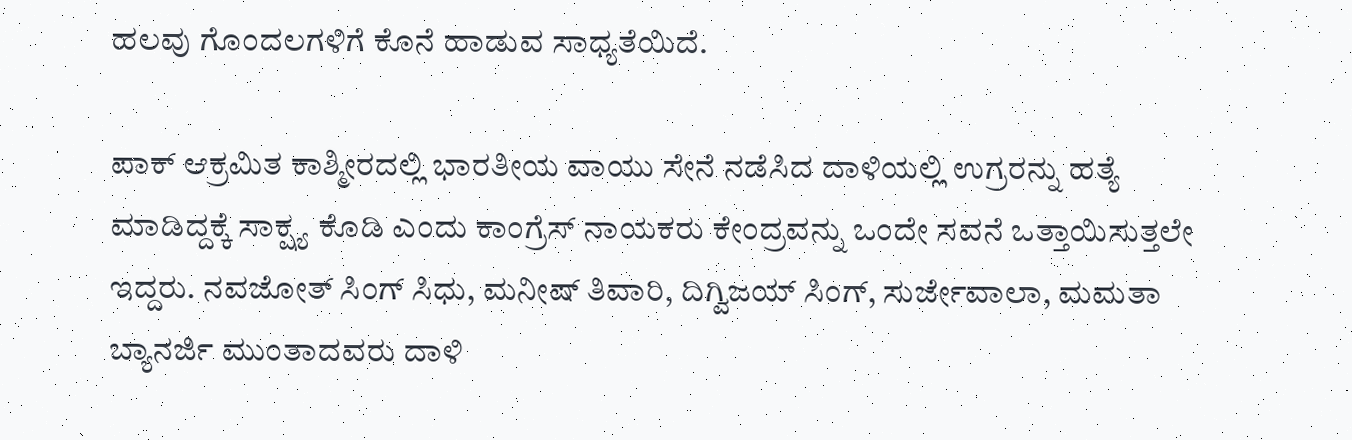ಹಲವು ಗೊಂದಲಗಳಿಗೆ ಕೊನೆ ಹಾಡುವ ಸಾಧ್ಯತೆಯಿದೆ.

ಪಾಕ್ ಆಕ್ರಮಿತ ಕಾಶ್ಮೀರದಲ್ಲಿ ಭಾರತೀಯ ವಾಯು ಸೇನೆ ನಡೆಸಿದ ದಾಳಿಯಲ್ಲಿ ಉಗ್ರರನ್ನು ಹತ್ಯೆ ಮಾಡಿದ್ದಕ್ಕೆ ಸಾಕ್ಷ್ಯ ಕೊಡಿ ಎಂದು ಕಾಂಗ್ರೆಸ್ ನಾಯಕರು ಕೇಂದ್ರವನ್ನು ಒಂದೇ ಸವನೆ ಒತ್ತಾಯಿಸುತ್ತಲೇ ಇದ್ದರು. ನವಜೋತ್ ಸಿಂಗ್ ಸಿಧು, ಮನೀಷ್ ತಿವಾರಿ, ದಿಗ್ವಿಜಯ್ ಸಿಂಗ್, ಸುರ್ಜೇವಾಲಾ, ಮಮತಾ ಬ್ಯಾನರ್ಜಿ ಮುಂತಾದವರು ದಾಳಿ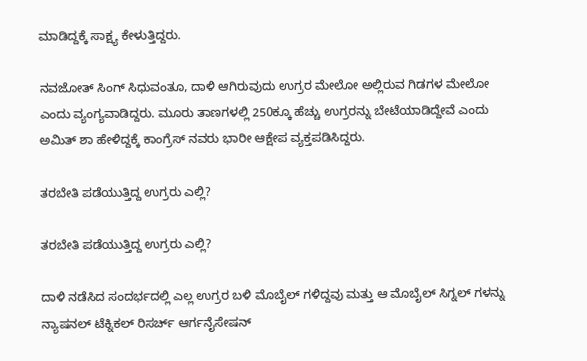ಮಾಡಿದ್ದಕ್ಕೆ ಸಾಕ್ಷ್ಯ ಕೇಳುತ್ತಿದ್ದರು.

ನವಜೋತ್ ಸಿಂಗ್ ಸಿಧುವಂತೂ, ದಾಳಿ ಆಗಿರುವುದು ಉಗ್ರರ ಮೇಲೋ ಅಲ್ಲಿರುವ ಗಿಡಗಳ ಮೇಲೋ ಎಂದು ವ್ಯಂಗ್ಯವಾಡಿದ್ದರು. ಮೂರು ತಾಣಗಳಲ್ಲಿ 250ಕ್ಕೂ ಹೆಚ್ಚು ಉಗ್ರರನ್ನು ಬೇಟೆಯಾಡಿದ್ದೇವೆ ಎಂದು ಅಮಿತ್ ಶಾ ಹೇಳಿದ್ದಕ್ಕೆ ಕಾಂಗ್ರೆಸ್ ನವರು ಭಾರೀ ಆಕ್ಷೇಪ ವ್ಯಕ್ತಪಡಿಸಿದ್ದರು.

ತರಬೇತಿ ಪಡೆಯುತ್ತಿದ್ದ ಉಗ್ರರು ಎಲ್ಲಿ?

ತರಬೇತಿ ಪಡೆಯುತ್ತಿದ್ದ ಉಗ್ರರು ಎಲ್ಲಿ?

ದಾಳಿ ನಡೆಸಿದ ಸಂದರ್ಭದಲ್ಲಿ ಎಲ್ಲ ಉಗ್ರರ ಬಳಿ ಮೊಬೈಲ್ ಗಳಿದ್ದವು ಮತ್ತು ಆ ಮೊಬೈಲ್ ಸಿಗ್ನಲ್ ಗಳನ್ನು ನ್ಯಾಷನಲ್ ಟೆಕ್ನಿಕಲ್ ರಿಸರ್ಚ್ ಆರ್ಗನೈಸೇಷನ್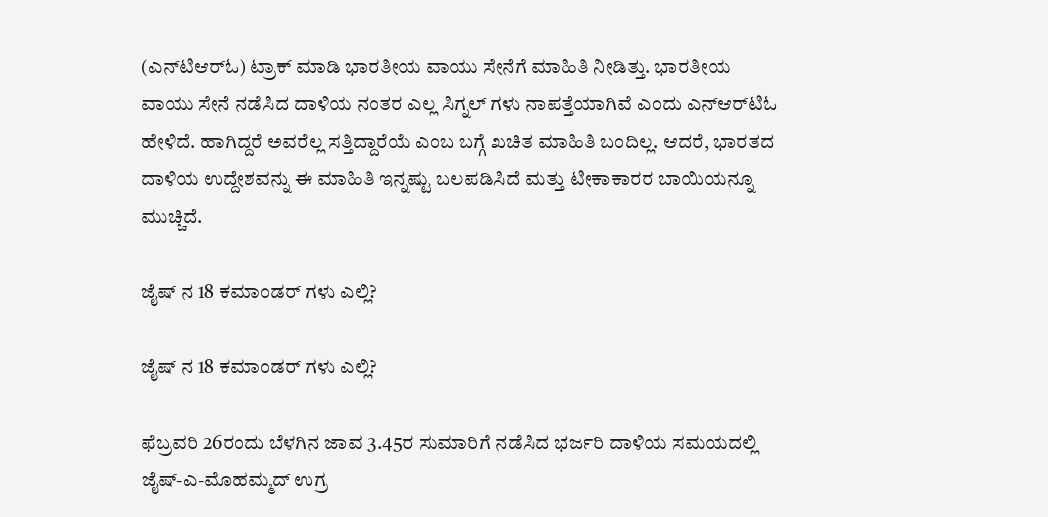(ಎನ್‌ಟಿಆರ್‌ಓ) ಟ್ರಾಕ್ ಮಾಡಿ ಭಾರತೀಯ ವಾಯು ಸೇನೆಗೆ ಮಾಹಿತಿ ನೀಡಿತ್ತು. ಭಾರತೀಯ ವಾಯು ಸೇನೆ ನಡೆಸಿದ ದಾಳಿಯ ನಂತರ ಎಲ್ಲ ಸಿಗ್ನಲ್ ಗಳು ನಾಪತ್ತೆಯಾಗಿವೆ ಎಂದು ಎನ್ಆರ್‌ಟಿಓ ಹೇಳಿದೆ. ಹಾಗಿದ್ದರೆ ಅವರೆಲ್ಲ ಸತ್ತಿದ್ದಾರೆಯೆ ಎಂಬ ಬಗ್ಗೆ ಖಚಿತ ಮಾಹಿತಿ ಬಂದಿಲ್ಲ. ಆದರೆ, ಭಾರತದ ದಾಳಿಯ ಉದ್ದೇಶವನ್ನು ಈ ಮಾಹಿತಿ ಇನ್ನಷ್ಟು ಬಲಪಡಿಸಿದೆ ಮತ್ತು ಟೀಕಾಕಾರರ ಬಾಯಿಯನ್ನೂ ಮುಚ್ಚಿದೆ.

ಜೈಷ್ ನ 18 ಕಮಾಂಡರ್ ಗಳು ಎಲ್ಲಿ?

ಜೈಷ್ ನ 18 ಕಮಾಂಡರ್ ಗಳು ಎಲ್ಲಿ?

ಫೆಬ್ರವರಿ 26ರಂದು ಬೆಳಗಿನ ಜಾವ 3.45ರ ಸುಮಾರಿಗೆ ನಡೆಸಿದ ಭರ್ಜರಿ ದಾಳಿಯ ಸಮಯದಲ್ಲಿ ಜೈಷ್-ಎ-ಮೊಹಮ್ಮದ್ ಉಗ್ರ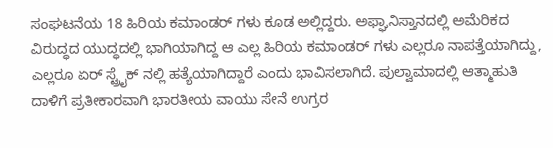ಸಂಘಟನೆಯ 18 ಹಿರಿಯ ಕಮಾಂಡರ್ ಗಳು ಕೂಡ ಅಲ್ಲಿದ್ದರು. ಅಫ್ಘಾನಿಸ್ತಾನದಲ್ಲಿ ಅಮೆರಿಕದ ವಿರುದ್ಧದ ಯುದ್ಧದಲ್ಲಿ ಭಾಗಿಯಾಗಿದ್ದ ಆ ಎಲ್ಲ ಹಿರಿಯ ಕಮಾಂಡರ್ ಗಳು ಎಲ್ಲರೂ ನಾಪತ್ತೆಯಾಗಿದ್ದು, ಎಲ್ಲರೂ ಏರ್ ಸ್ಟ್ರೈಕ್ ನಲ್ಲಿ ಹತ್ಯೆಯಾಗಿದ್ದಾರೆ ಎಂದು ಭಾವಿಸಲಾಗಿದೆ. ಪುಲ್ವಾಮಾದಲ್ಲಿ ಆತ್ಮಾಹುತಿ ದಾಳಿಗೆ ಪ್ರತೀಕಾರವಾಗಿ ಭಾರತೀಯ ವಾಯು ಸೇನೆ ಉಗ್ರರ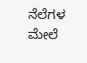ನೆಲೆಗಳ ಮೇಲೆ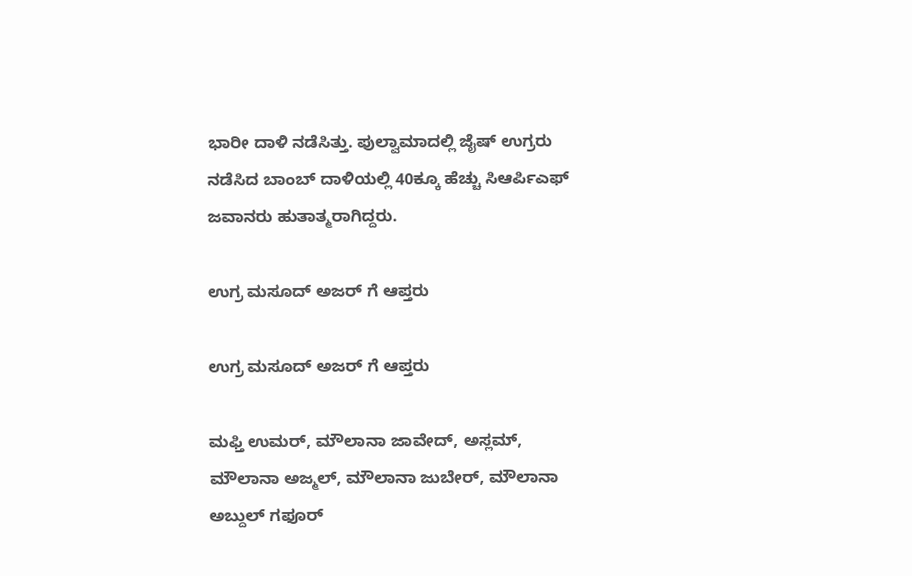ಭಾರೀ ದಾಳಿ ನಡೆಸಿತ್ತು. ಪುಲ್ವಾಮಾದಲ್ಲಿ ಜೈಷ್ ಉಗ್ರರು ನಡೆಸಿದ ಬಾಂಬ್ ದಾಳಿಯಲ್ಲಿ 40ಕ್ಕೂ ಹೆಚ್ಚು ಸಿಆರ್ಪಿಎಫ್ ಜವಾನರು ಹುತಾತ್ಮರಾಗಿದ್ದರು.

ಉಗ್ರ ಮಸೂದ್ ಅಜರ್ ಗೆ ಆಪ್ತರು

ಉಗ್ರ ಮಸೂದ್ ಅಜರ್ ಗೆ ಆಪ್ತರು

ಮಫ್ತಿ ಉಮರ್, ಮೌಲಾನಾ ಜಾವೇದ್, ಅಸ್ಲಮ್, ಮೌಲಾನಾ ಅಜ್ಮಲ್, ಮೌಲಾನಾ ಜುಬೇರ್, ಮೌಲಾನಾ ಅಬ್ದುಲ್ ಗಫೂರ್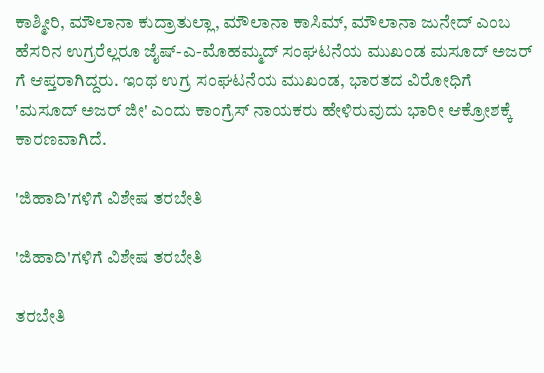ಕಾಶ್ಮೀರಿ, ಮೌಲಾನಾ ಕುದ್ರಾತುಲ್ಲಾ, ಮೌಲಾನಾ ಕಾಸಿಮ್, ಮೌಲಾನಾ ಜುನೇದ್ ಎಂಬ ಹೆಸರಿನ ಉಗ್ರರೆಲ್ಲರೂ ಜೈಷ್-ಎ-ಮೊಹಮ್ಮದ್ ಸಂಘಟನೆಯ ಮುಖಂಡ ಮಸೂದ್ ಅಜರ್ ಗೆ ಆಪ್ತರಾಗಿದ್ದರು. ಇಂಥ ಉಗ್ರ ಸಂಘಟನೆಯ ಮುಖಂಡ, ಭಾರತದ ವಿರೋಧಿಗೆ 'ಮಸೂದ್ ಅಜರ್ ಜೀ' ಎಂದು ಕಾಂಗ್ರೆಸ್ ನಾಯಕರು ಹೇಳಿರುವುದು ಭಾರೀ ಆಕ್ರೋಶಕ್ಕೆ ಕಾರಣವಾಗಿದೆ.

'ಜಿಹಾದಿ'ಗಳಿಗೆ ವಿಶೇಷ ತರಬೇತಿ

'ಜಿಹಾದಿ'ಗಳಿಗೆ ವಿಶೇಷ ತರಬೇತಿ

ತರಬೇತಿ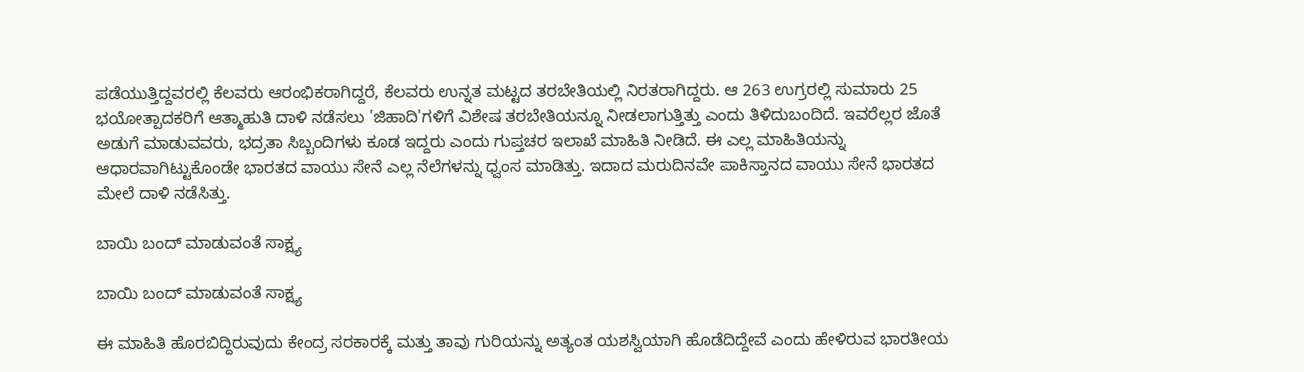ಪಡೆಯುತ್ತಿದ್ದವರಲ್ಲಿ ಕೆಲವರು ಆರಂಭಿಕರಾಗಿದ್ದರೆ, ಕೆಲವರು ಉನ್ನತ ಮಟ್ಟದ ತರಬೇತಿಯಲ್ಲಿ ನಿರತರಾಗಿದ್ದರು. ಆ 263 ಉಗ್ರರಲ್ಲಿ ಸುಮಾರು 25 ಭಯೋತ್ಪಾದಕರಿಗೆ ಆತ್ಮಾಹುತಿ ದಾಳಿ ನಡೆಸಲು 'ಜಿಹಾದಿ'ಗಳಿಗೆ ವಿಶೇಷ ತರಬೇತಿಯನ್ನೂ ನೀಡಲಾಗುತ್ತಿತ್ತು ಎಂದು ತಿಳಿದುಬಂದಿದೆ. ಇವರೆಲ್ಲರ ಜೊತೆ ಅಡುಗೆ ಮಾಡುವವರು, ಭದ್ರತಾ ಸಿಬ್ಬಂದಿಗಳು ಕೂಡ ಇದ್ದರು ಎಂದು ಗುಪ್ತಚರ ಇಲಾಖೆ ಮಾಹಿತಿ ನೀಡಿದೆ. ಈ ಎಲ್ಲ ಮಾಹಿತಿಯನ್ನು ಆಧಾರವಾಗಿಟ್ಟುಕೊಂಡೇ ಭಾರತದ ವಾಯು ಸೇನೆ ಎಲ್ಲ ನೆಲೆಗಳನ್ನು ಧ್ವಂಸ ಮಾಡಿತ್ತು. ಇದಾದ ಮರುದಿನವೇ ಪಾಕಿಸ್ತಾನದ ವಾಯು ಸೇನೆ ಭಾರತದ ಮೇಲೆ ದಾಳಿ ನಡೆಸಿತ್ತು.

ಬಾಯಿ ಬಂದ್ ಮಾಡುವಂತೆ ಸಾಕ್ಷ್ಯ

ಬಾಯಿ ಬಂದ್ ಮಾಡುವಂತೆ ಸಾಕ್ಷ್ಯ

ಈ ಮಾಹಿತಿ ಹೊರಬಿದ್ದಿರುವುದು ಕೇಂದ್ರ ಸರಕಾರಕ್ಕೆ ಮತ್ತು ತಾವು ಗುರಿಯನ್ನು ಅತ್ಯಂತ ಯಶಸ್ವಿಯಾಗಿ ಹೊಡೆದಿದ್ದೇವೆ ಎಂದು ಹೇಳಿರುವ ಭಾರತೀಯ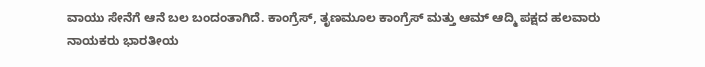ವಾಯು ಸೇನೆಗೆ ಆನೆ ಬಲ ಬಂದಂತಾಗಿದೆ. ಕಾಂಗ್ರೆಸ್, ತೃಣಮೂಲ ಕಾಂಗ್ರೆಸ್ ಮತ್ತು ಆಮ್ ಆದ್ಮಿ ಪಕ್ಷದ ಹಲವಾರು ನಾಯಕರು ಭಾರತೀಯ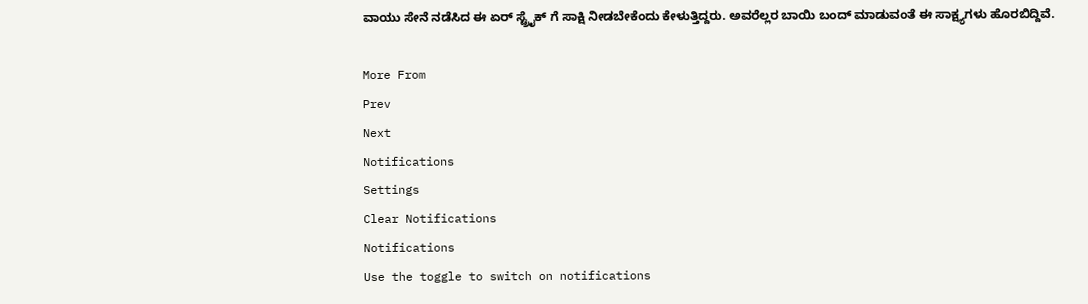ವಾಯು ಸೇನೆ ನಡೆಸಿದ ಈ ಏರ್ ಸ್ಟ್ರೈಕ್ ಗೆ ಸಾಕ್ಷಿ ನೀಡಬೇಕೆಂದು ಕೇಳುತ್ತಿದ್ದರು. ಅವರೆಲ್ಲರ ಬಾಯಿ ಬಂದ್ ಮಾಡುವಂತೆ ಈ ಸಾಕ್ಷ್ಯಗಳು ಹೊರಬಿದ್ದಿವೆ.

More From
Prev
Next
Notifications
Settings
Clear Notifications
Notifications
Use the toggle to switch on notifications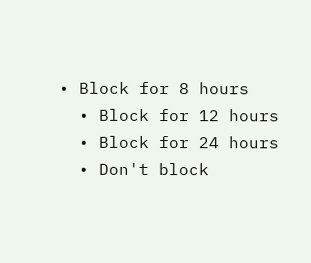• Block for 8 hours
  • Block for 12 hours
  • Block for 24 hours
  • Don't block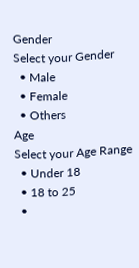Gender
Select your Gender
  • Male
  • Female
  • Others
Age
Select your Age Range
  • Under 18
  • 18 to 25
  •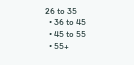26 to 35
  • 36 to 45
  • 45 to 55
  • 55+